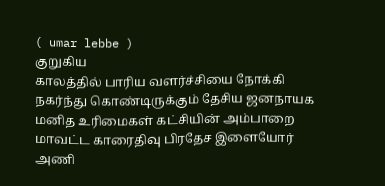( umar lebbe )
குறுகிய
காலத்தில் பாரிய வளர்ச்சியை நோக்கி நகர்ந்து கொண்டிருக்கும் தேசிய ஜனநாயக
மனித உரிமைகள் கட்சியின் அம்பாறை மாவட்ட காரைதிவு பிரதேச இளையோர் அணி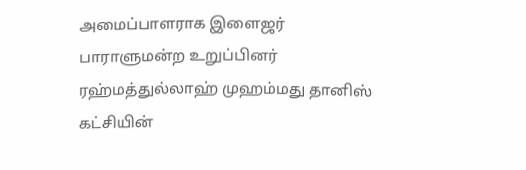அமைப்பாளராக இளைஜர் பாராளுமன்ற உறுப்பினர் ரஹ்மத்துல்லாஹ் முஹம்மது தானிஸ்
கட்சியின்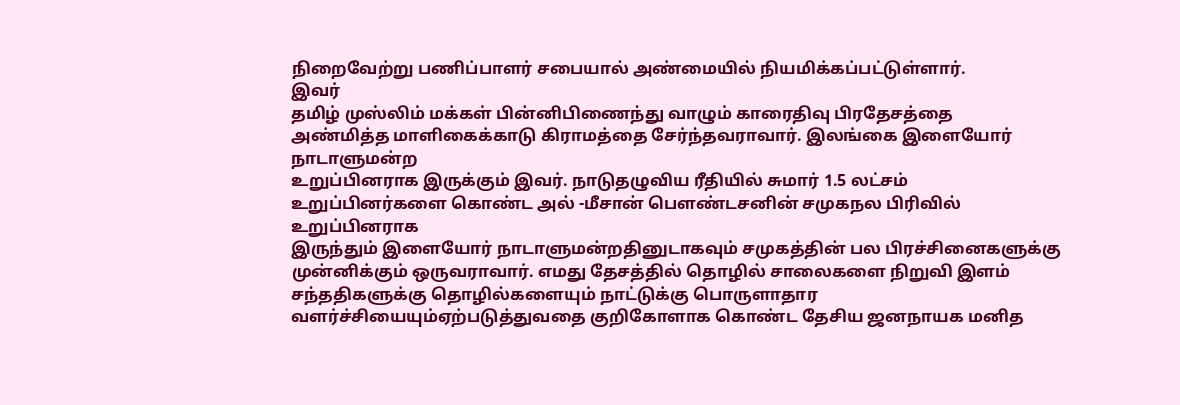நிறைவேற்று பணிப்பாளர் சபையால் அண்மையில் நியமிக்கப்பட்டுள்ளார்.
இவர்
தமிழ் முஸ்லிம் மக்கள் பின்னிபிணைந்து வாழும் காரைதிவு பிரதேசத்தை
அண்மித்த மாளிகைக்காடு கிராமத்தை சேர்ந்தவராவார். இலங்கை இளையோர் நாடாளுமன்ற
உறுப்பினராக இருக்கும் இவர். நாடுதழுவிய ரீதியில் சுமார் 1.5 லட்சம்
உறுப்பினர்களை கொண்ட அல் -மீசான் பௌண்டசனின் சமுகநல பிரிவில் உறுப்பினராக
இருந்தும் இளையோர் நாடாளுமன்றதினுடாகவும் சமுகத்தின் பல பிரச்சினைகளுக்கு
முன்னிக்கும் ஒருவராவார். எமது தேசத்தில் தொழில் சாலைகளை நிறுவி இளம்
சந்ததிகளுக்கு தொழில்களையும் நாட்டுக்கு பொருளாதார
வளர்ச்சியையும்ஏற்படுத்துவதை குறிகோளாக கொண்ட தேசிய ஜனநாயக மனித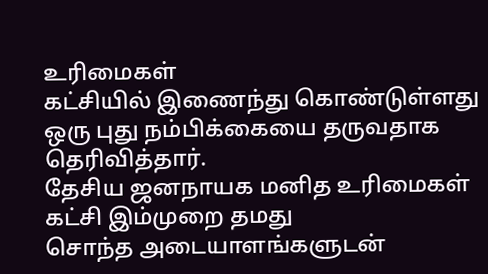உரிமைகள்
கட்சியில் இணைந்து கொண்டுள்ளது ஒரு புது நம்பிக்கையை தருவதாக
தெரிவித்தார்.
தேசிய ஜனநாயக மனித உரிமைகள் கட்சி இம்முறை தமது
சொந்த அடையாளங்களுடன்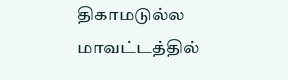திகாமடுல்ல மாவட்டத்தில்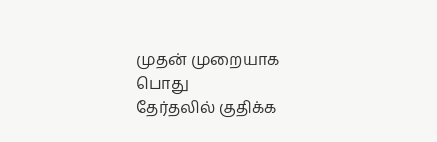முதன் முறையாக பொது
தேர்தலில் குதிக்க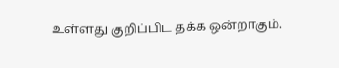உள்ளது குறிப்பிட தக்க ஒன்றாகும்.